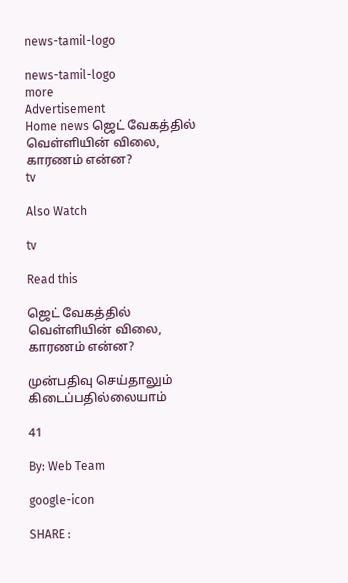news-tamil-logo

news-tamil-logo
more
Advertisement
Home news ஜெட் வேகத்தில் வெள்ளியின் விலை, காரணம் என்ன?
tv

Also Watch

tv

Read this

ஜெட் வேகத்தில் வெள்ளியின் விலை, காரணம் என்ன?

முன்பதிவு செய்தாலும் கிடைப்பதில்லையாம்

41

By: Web Team

google-icon

SHARE :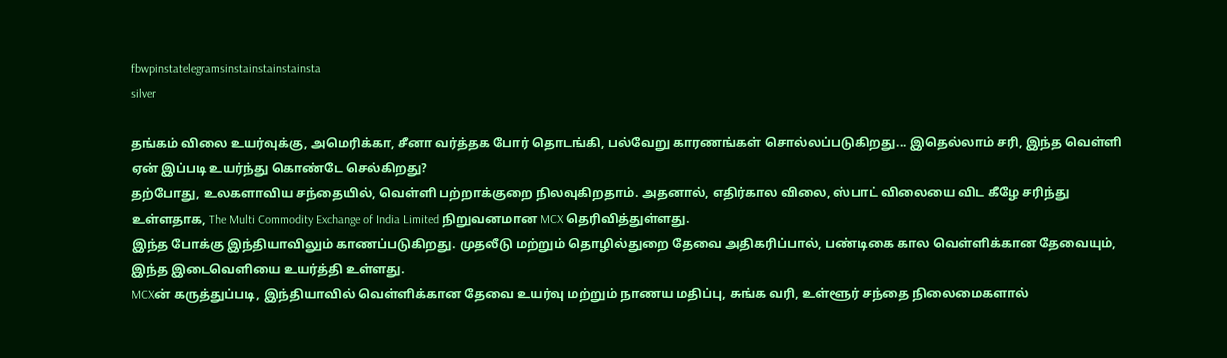fbwpinstatelegramsinstainstainstainsta
silver

தங்கம் விலை உயர்வுக்கு, அமெரிக்கா, சீனா வர்த்தக போர் தொடங்கி, பல்வேறு காரணங்கள் சொல்லப்படுகிறது... இதெல்லாம் சரி, இந்த வெள்ளி ஏன் இப்படி உயர்ந்து கொண்டே செல்கிறது?
தற்போது, உலகளாவிய சந்தையில், வெள்ளி பற்றாக்குறை நிலவுகிறதாம். அதனால், எதிர்கால விலை, ஸ்பாட் விலையை விட கீழே சரிந்து உள்ளதாக, The Multi Commodity Exchange of India Limited நிறுவனமான MCX தெரிவித்துள்ளது.
இந்த போக்கு இந்தியாவிலும் காணப்படுகிறது. முதலீடு மற்றும் தொழில்துறை தேவை அதிகரிப்பால், பண்டிகை கால வெள்ளிக்கான தேவையும், இந்த இடைவெளியை உயர்த்தி உள்ளது.
MCXன் கருத்துப்படி, இந்தியாவில் வெள்ளிக்கான தேவை உயர்வு மற்றும் நாணய மதிப்பு, சுங்க வரி, உள்ளூர் சந்தை நிலைமைகளால்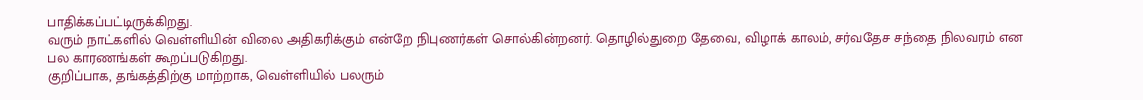பாதிக்கப்பட்டிருக்கிறது.
வரும் நாட்களில் வெள்ளியின் விலை அதிகரிக்கும் என்றே நிபுணர்கள் சொல்கின்றனர். தொழில்துறை தேவை, விழாக் காலம், சர்வதேச சந்தை நிலவரம் என பல காரணங்கள் கூறப்படுகிறது.
குறிப்பாக, தங்கத்திற்கு மாற்றாக, வெள்ளியில் பலரும்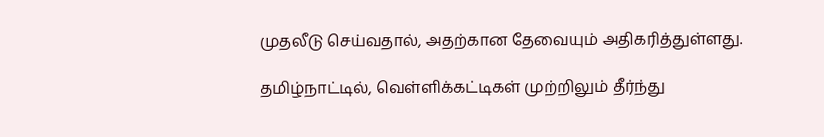முதலீடு செய்வதால், அதற்கான தேவையும் அதிகரித்துள்ளது.

தமிழ்நாட்டில், வெள்ளிக்கட்டிகள் முற்றிலும் தீர்ந்து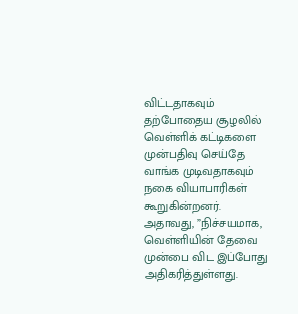விட்டதாகவும் தற்போதைய சூழலில் வெள்ளிக் கட்டிகளை முன்பதிவு செய்தே வாங்க முடிவதாகவும் நகை வியாபாரிகள் கூறுகின்றனர்.
அதாவது, ”நிச்சயமாக, வெள்ளியின் தேவை முன்பை விட இப்போது அதிகரித்துள்ளது.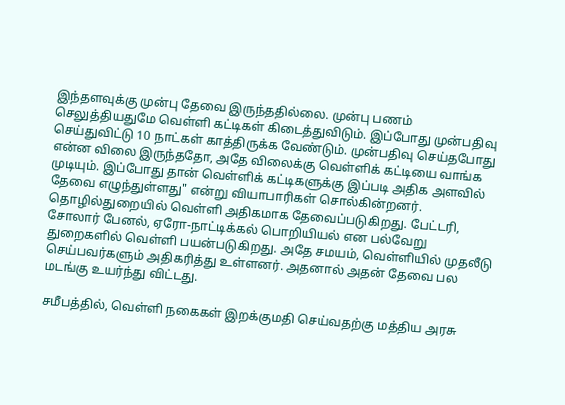இந்தளவுக்கு முன்பு தேவை இருந்ததில்லை. முன்பு பணம் செலுத்தியதுமே வெள்ளி கட்டிகள் கிடைத்துவிடும். இப்போது முன்பதிவு செய்துவிட்டு 10 நாட்கள் காத்திருக்க வேண்டும். முன்பதிவு செய்தபோது என்ன விலை இருந்ததோ, அதே விலைக்கு வெள்ளிக் கட்டியை வாங்க முடியும். இப்போது தான் வெள்ளிக் கட்டிகளுக்கு இப்படி அதிக அளவில் தேவை எழுந்துள்ளது" என்று வியாபாரிகள் சொல்கின்றனர்.
தொழில்துறையில் வெள்ளி அதிகமாக தேவைப்படுகிறது. பேட்டரி, சோலார் பேனல், ஏரோ-நாட்டிக்கல் பொறியியல் என பல்வேறு துறைகளில் வெள்ளி பயன்படுகிறது. அதே சமயம், வெள்ளியில் முதலீடு செய்பவர்களும் அதிகரித்து உள்ளனர். அதனால் அதன் தேவை பல மடங்கு உயர்ந்து விட்டது.

சமீபத்தில், வெள்ளி நகைகள் இறக்குமதி செய்வதற்கு மத்திய அரசு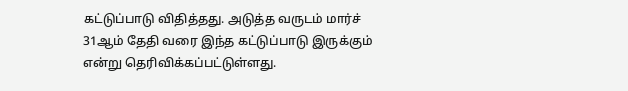கட்டுப்பாடு விதித்தது. அடுத்த வருடம் மார்ச் 31ஆம் தேதி வரை இந்த கட்டுப்பாடு இருக்கும் என்று தெரிவிக்கப்பட்டுள்ளது.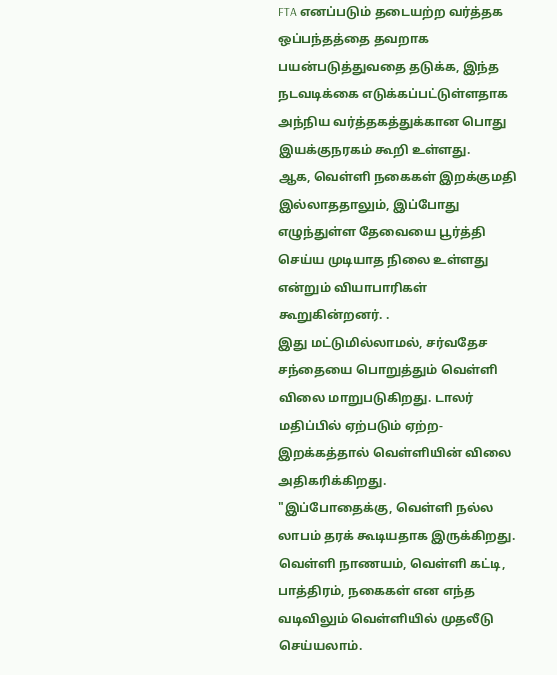FTA எனப்படும் தடையற்ற வர்த்தக ஒப்பந்தத்தை தவறாக பயன்படுத்துவதை தடுக்க, இந்த நடவடிக்கை எடுக்கப்பட்டுள்ளதாக அந்நிய வர்த்தகத்துக்கான பொது இயக்குநரகம் கூறி உள்ளது.
ஆக, வெள்ளி நகைகள் இறக்குமதி இல்லாததாலும், இப்போது எழுந்துள்ள தேவையை பூர்த்தி செய்ய முடியாத நிலை உள்ளது என்றும் வியாபாரிகள் கூறுகின்றனர். .
இது மட்டுமில்லாமல், சர்வதேச சந்தையை பொறுத்தும் வெள்ளி விலை மாறுபடுகிறது. டாலர் மதிப்பில் ஏற்படும் ஏற்ற-இறக்கத்தால் வெள்ளியின் விலை அதிகரிக்கிறது.
"இப்போதைக்கு, வெள்ளி நல்ல லாபம் தரக் கூடியதாக இருக்கிறது. வெள்ளி நாணயம், வெள்ளி கட்டி, பாத்திரம், நகைகள் என எந்த வடிவிலும் வெள்ளியில் முதலீடு செய்யலாம்.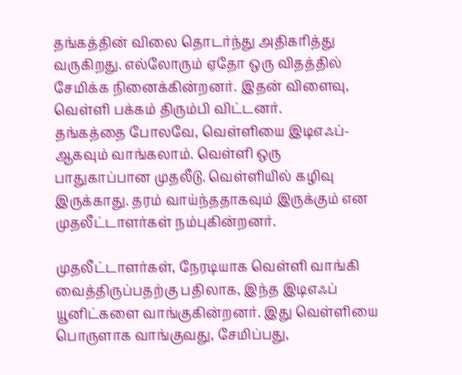தங்கத்தின் விலை தொடர்ந்து அதிகரித்து வருகிறது. எல்லோரும் ஏதோ ஒரு விதத்தில் சேமிக்க நினைக்கின்றனர். இதன் விளைவு, வெள்ளி பக்கம் திரும்பி விட்டனர்.
தங்கத்தை போலவே, வெள்ளியை இடிஎஃப்-ஆகவும் வாங்கலாம். வெள்ளி ஒரு பாதுகாப்பான முதலீடு. வெள்ளியில் கழிவு இருக்காது. தரம் வாய்ந்ததாகவும் இருக்கும் என முதலீட்டாளர்கள் நம்புகின்றனர்.

முதலீட்டாளர்கள், நேரடியாக வெள்ளி வாங்கி வைத்திருப்பதற்கு பதிலாக, இந்த இடிஎஃப் யூனிட்களை வாங்குகின்றனர். இது வெள்ளியை பொருளாக வாங்குவது, சேமிப்பது,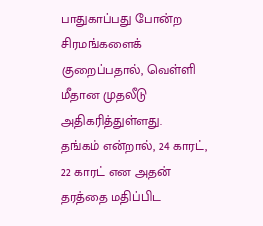பாதுகாப்பது போன்ற சிரமங்களைக் குறைப்பதால், வெள்ளி மீதான முதலீடு அதிகரித்துள்ளது.
தங்கம் என்றால், 24 காரட், 22 காரட் என அதன் தரத்தை மதிப்பிட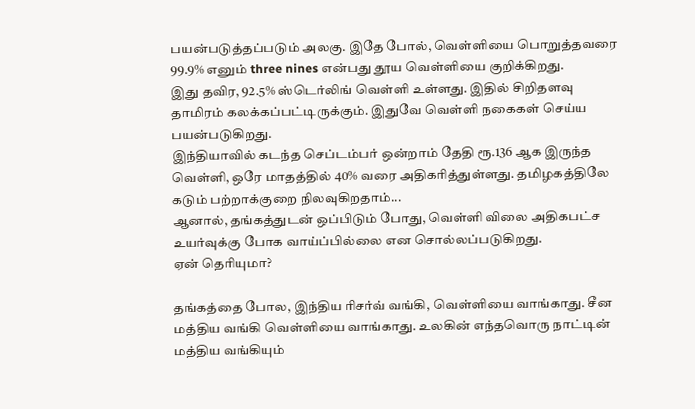பயன்படுத்தப்படும் அலகு. இதே போல், வெள்ளியை பொறுத்தவரை 99.9% எனும் three nines என்பது தூய வெள்ளியை குறிக்கிறது.
இது தவிர, 92.5% ஸ்டெர்லிங் வெள்ளி உள்ளது. இதில் சிறிதளவு தாமிரம் கலக்கப்பட்டிருக்கும். இதுவே வெள்ளி நகைகள் செய்ய பயன்படுகிறது.
இந்தியாவில் கடந்த செப்டம்பர் ஒன்றாம் தேதி ரூ.136 ஆக இருந்த வெள்ளி, ஒரே மாதத்தில் 40% வரை அதிகரித்துள்ளது. தமிழகத்திலே கடும் பற்றாக்குறை நிலவுகிறதாம்...
ஆனால், தங்கத்துடன் ஒப்பிடும் போது, வெள்ளி விலை அதிகபட்ச உயர்வுக்கு போக வாய்ப்பில்லை என சொல்லப்படுகிறது.
ஏன் தெரியுமா?

தங்கத்தை போல, இந்திய ரிசர்வ் வங்கி, வெள்ளியை வாங்காது. சீன மத்திய வங்கி வெள்ளியை வாங்காது. உலகின் எந்தவொரு நாட்டின் மத்திய வங்கியும்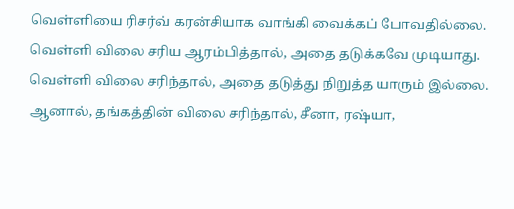வெள்ளியை ரிசர்வ் கரன்சியாக வாங்கி வைக்கப் போவதில்லை. வெள்ளி விலை சரிய ஆரம்பித்தால், அதை தடுக்கவே முடியாது. வெள்ளி விலை சரிந்தால், அதை தடுத்து நிறுத்த யாரும் இல்லை.
ஆனால், தங்கத்தின் விலை சரிந்தால், சீனா, ரஷ்யா,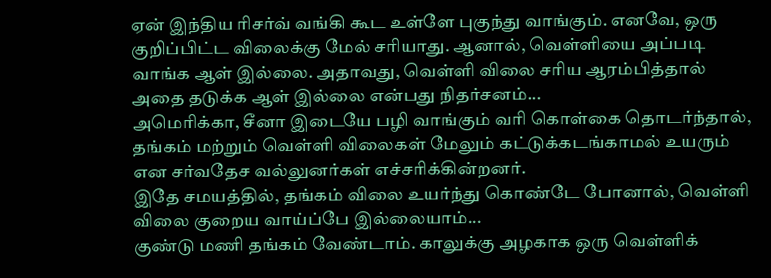ஏன் இந்திய ரிசர்வ் வங்கி கூட உள்ளே புகுந்து வாங்கும். எனவே, ஒரு குறிப்பிட்ட விலைக்கு மேல் சரியாது. ஆனால், வெள்ளியை அப்படி வாங்க ஆள் இல்லை. அதாவது, வெள்ளி விலை சரிய ஆரம்பித்தால் அதை தடுக்க ஆள் இல்லை என்பது நிதர்சனம்...
அமெரிக்கா, சீனா இடையே பழி வாங்கும் வரி கொள்கை தொடர்ந்தால், தங்கம் மற்றும் வெள்ளி விலைகள் மேலும் கட்டுக்கடங்காமல் உயரும் என சர்வதேச வல்லுனர்கள் எச்சரிக்கின்றனர்.
இதே சமயத்தில், தங்கம் விலை உயர்ந்து கொண்டே போனால், வெள்ளி விலை குறைய வாய்ப்பே இல்லையாம்...
குண்டு மணி தங்கம் வேண்டாம். காலுக்கு அழகாக ஒரு வெள்ளிக்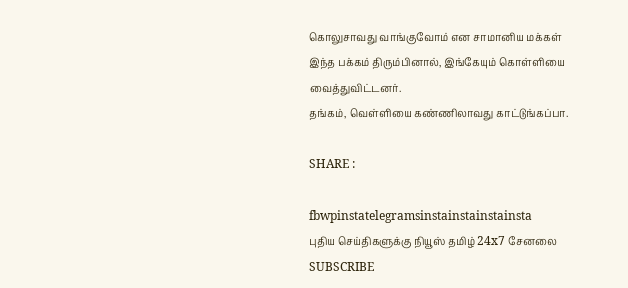கொலுசாவது வாங்குவோம் என சாமானிய மக்கள் இந்த பக்கம் திரும்பினால், இங்கேயும் கொள்ளியை வைத்துவிட்டனர்.
தங்கம், வெள்ளியை கண்ணிலாவது காட்டுங்கப்பா.

SHARE :

fbwpinstatelegramsinstainstainstainsta
புதிய செய்திகளுக்கு நியூஸ் தமிழ் 24x7 சேனலை SUBSCRIBE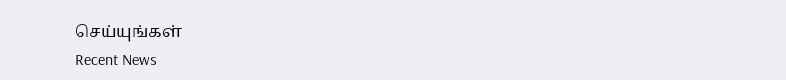செய்யுங்கள்
Recent News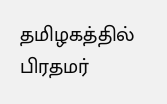தமிழகத்தில் பிரதமர்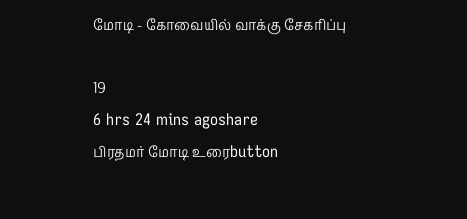மோடி - கோவையில் வாக்கு சேகரிப்பு

19
6 hrs 24 mins agoshare
பிரதமர் மோடி உரைbutton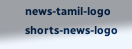news-tamil-logo
shorts-news-logo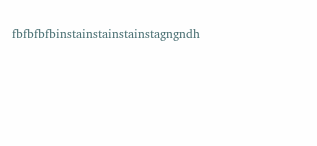fbfbfbfbinstainstainstainstagngndh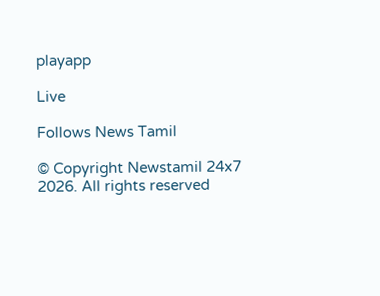playapp

Live

Follows News Tamil

© Copyright Newstamil 24x7 2026. All rights reserved